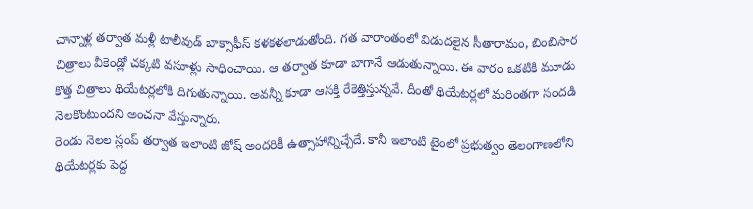చాన్నాళ్ల తర్వాత మళ్లీ టాలీవుడ్ బాక్సాఫీస్ కళకళలాడుతోంది. గత వారాంతంలో విడుదలైన సీతారామం, బింబిసార చిత్రాలు వీకెండ్లో చక్కటి వసూళ్లు సాధించాయి. ఆ తర్వాత కూడా బాగానే ఆడుతున్నాయి. ఈ వారం ఒకటికి మూడు కొత్త చిత్రాలు థియేటర్లలోకి దిగుతున్నాయి. అవన్నీ కూడా ఆసక్తి రేకెత్తిస్తున్నవే. దీంతో థియేటర్లలో మరింతగా సందడి నెలకొంటుందని అంచనా వేస్తున్నారు.
రెండు నెలల స్లంప్ తర్వాత ఇలాంటి జోష్ అందరికీ ఉత్సాహాన్నిచ్చేదే. కానీ ఇలాంటి టైంలో ప్రభుత్వం తెలంగాణలోని థియేటర్లకు పెద్ద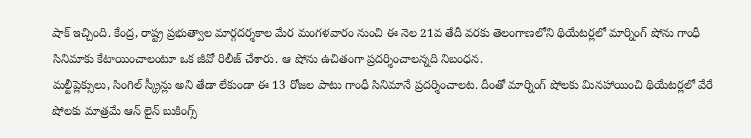షాక్ ఇచ్చింది. కేంద్ర, రాష్ట్ర ప్రభుత్వాల మార్గదర్శకాల మేర మంగళవారం నుంచి ఈ నెల 21వ తేదీ వరకు తెలంగాణలోని థియేటర్లలో మార్నింగ్ షోను గాంధీ సినిమాకు కేటాయించాలంటూ ఒక జీవో రిలీజ్ చేశారు. ఆ షోను ఉచితంగా ప్రదర్శించాలన్నది నిబంధన.
మల్టీప్లెక్సులు, సింగిల్ స్క్రీన్లు అని తేడా లేకుండా ఈ 13 రోజల పాటు గాంధీ సినిమానే ప్రదర్శించాలట. దీంతో మార్నింగ్ షోలకు మినహాయించి థియేటర్లలో వేరే షోలకు మాత్రమే ఆన్ లైన్ బుకింగ్స్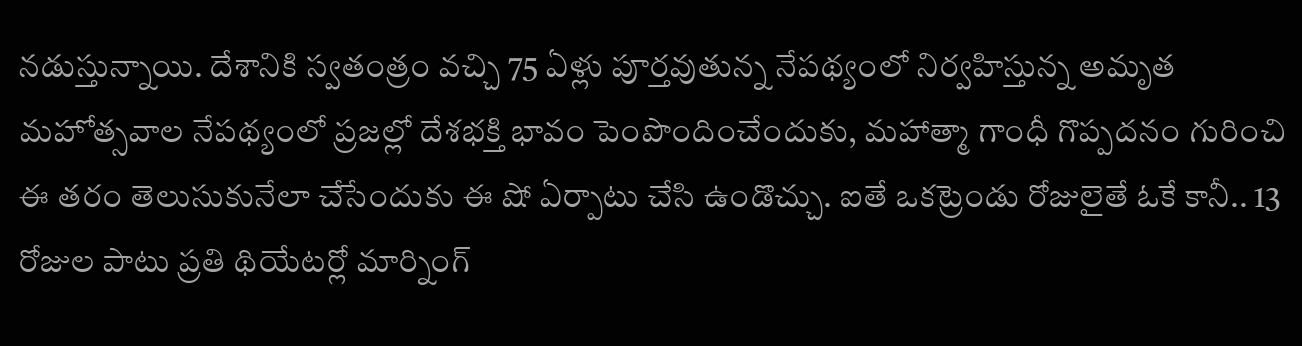నడుస్తున్నాయి. దేశానికి స్వతంత్రం వచ్చి 75 ఏళ్లు పూర్తవుతున్న నేపథ్యంలో నిర్వహిస్తున్న అమృత మహోత్సవాల నేపథ్యంలో ప్రజల్లో దేశభక్తి భావం పెంపొందించేందుకు, మహాత్మా గాంధీ గొప్పదనం గురించి ఈ తరం తెలుసుకునేలా చేసేందుకు ఈ షో ఏర్పాటు చేసి ఉండొచ్చు. ఐతే ఒకట్రెండు రోజులైతే ఓకే కానీ.. 13 రోజుల పాటు ప్రతి థియేటర్లో మార్నింగ్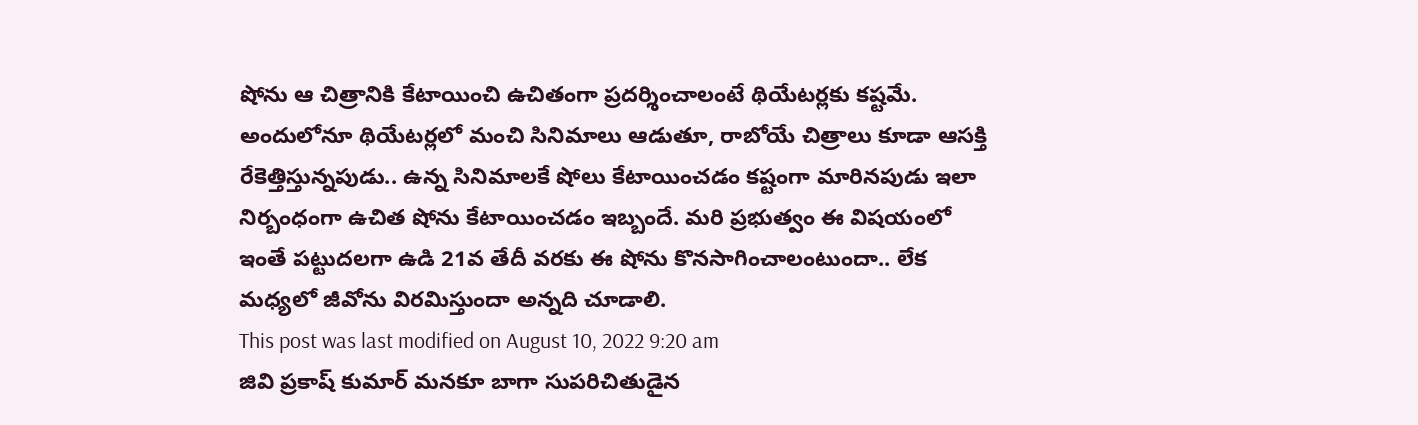షోను ఆ చిత్రానికి కేటాయించి ఉచితంగా ప్రదర్శించాలంటే థియేటర్లకు కష్టమే.
అందులోనూ థియేటర్లలో మంచి సినిమాలు ఆడుతూ, రాబోయే చిత్రాలు కూడా ఆసక్తి రేకెత్తిస్తున్నపుడు.. ఉన్న సినిమాలకే షోలు కేటాయించడం కష్టంగా మారినపుడు ఇలా నిర్బంధంగా ఉచిత షోను కేటాయించడం ఇబ్బందే. మరి ప్రభుత్వం ఈ విషయంలో ఇంతే పట్టుదలగా ఉడి 21వ తేదీ వరకు ఈ షోను కొనసాగించాలంటుందా.. లేక మధ్యలో జీవోను విరమిస్తుందా అన్నది చూడాలి.
This post was last modified on August 10, 2022 9:20 am
జివి ప్రకాష్ కుమార్ మనకూ బాగా సుపరిచితుడైన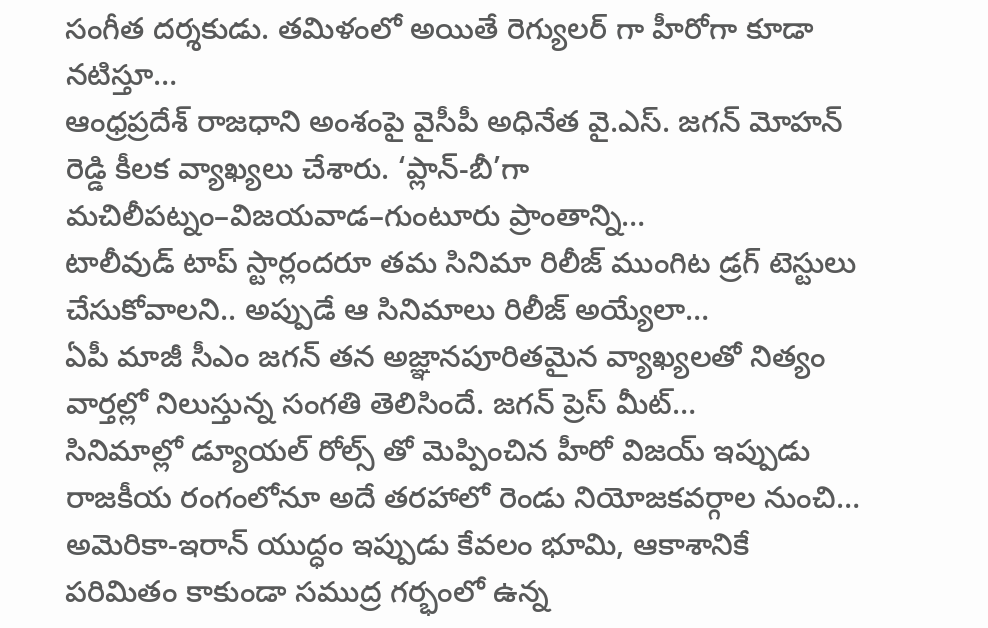సంగీత దర్శకుడు. తమిళంలో అయితే రెగ్యులర్ గా హీరోగా కూడా నటిస్తూ…
ఆంధ్రప్రదేశ్ రాజధాని అంశంపై వైసీపీ అధినేత వై.ఎస్. జగన్ మోహన్ రెడ్డి కీలక వ్యాఖ్యలు చేశారు. ‘ప్లాన్-బీ’గా మచిలీపట్నం–విజయవాడ–గుంటూరు ప్రాంతాన్ని…
టాలీవుడ్ టాప్ స్టార్లందరూ తమ సినిమా రిలీజ్ ముంగిట డ్రగ్ టెస్టులు చేసుకోవాలని.. అప్పుడే ఆ సినిమాలు రిలీజ్ అయ్యేలా…
ఏపీ మాజీ సీఎం జగన్ తన అజ్ఞానపూరితమైన వ్యాఖ్యలతో నిత్యం వార్తల్లో నిలుస్తున్న సంగతి తెలిసిందే. జగన్ ప్రెస్ మీట్…
సినిమాల్లో డ్యూయల్ రోల్స్ తో మెప్పించిన హీరో విజయ్ ఇప్పుడు రాజకీయ రంగంలోనూ అదే తరహాలో రెండు నియోజకవర్గాల నుంచి…
అమెరికా-ఇరాన్ యుద్ధం ఇప్పుడు కేవలం భూమి, ఆకాశానికే పరిమితం కాకుండా సముద్ర గర్భంలో ఉన్న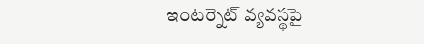ఇంటర్నెట్ వ్యవస్థపై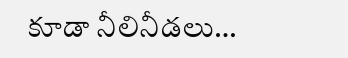కూడా నీలినీడలు…